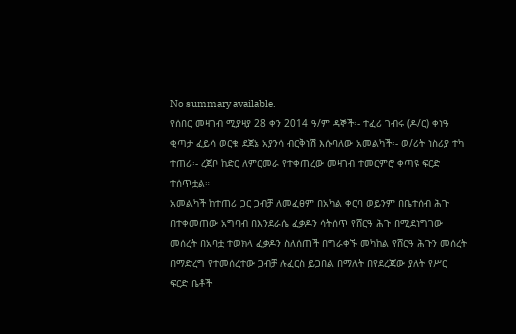No summary available.
የሰበር መዛገብ ሚያዛያ 28 ቀን 2014 ዓ/ም ዳኞች፡- ተፈሪ ገብሩ (ዶ/ር) ቀነዓ ቂጣታ ፈይሳ ወርቁ ደጀኔ አያንሳ ብርቅነሽ እሱባለው አመልካች፡- ወ/ሪት ነስሪያ ተካ ተጠሪ፡- ረጀቦ ከድር ለምርመራ የተቀጠረው መዛገብ ተመርምሮ ቀጣዩ ፍርድ ተሰጥቷል።
አመልካች ከተጠሪ ጋር ጋብቻ ለመፈፀም በአካል ቀርባ ወይንም በቤተሰብ ሕጉ በተቀመጠው አግባብ በእንደራሴ ፈቃዶን ሳትሰጥ የሸርዓ ሕጉ በሚደነግገው መሰረት በአባቷ ተወክላ ፈቃዶን ስለሰጠች በግራቀኙ መካከል የሸርዓ ሕጉን መሰረት በማድረግ የተመሰረተው ጋብቻ ሉፈርስ ይጋበል በማለት በየደረጃው ያለት የሥር ፍርድ ቤቶች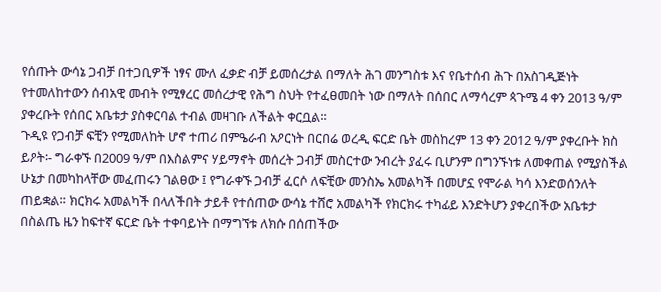የሰጡት ውሳኔ ጋብቻ በተጋቢዎች ነፃና ሙለ ፈቃድ ብቻ ይመሰረታል በማለት ሕገ መንግስቱ እና የቤተሰብ ሕጉ በአስገዲጅነት የተመለከተውን ሰብአዊ መብት የሚፃረር መሰረታዊ የሕግ ስህት የተፈፀመበት ነው በማለት በሰበር ለማሳረም ጳጉሜ 4 ቀን 2013 ዓ/ም ያቀረቡት የሰበር አቤቱታ ያስቀርባል ተብል መዛገቡ ለችልት ቀርቧል።
ጉዲዩ የጋብቻ ፍቺን የሚመለከት ሆኖ ተጠሪ በምዔራብ አዖርነት በርበሬ ወረዲ ፍርድ ቤት መስከረም 13 ቀን 2012 ዓ/ም ያቀረቡት ክስ ይዖት፡- ግራቀኙ በ2009 ዓ/ም በእስልምና ሃይማኖት መሰረት ጋብቻ መስርተው ንብረት ያፈሩ ቢሆንም በግንኙነቱ ለመቀጠል የሚያስችል ሁኔታ በመካከላቸው መፈጠሩን ገልፀው ፤ የግራቀኙ ጋብቻ ፈርሶ ለፍቺው መንስኤ አመልካች በመሆኗ የሞራል ካሳ እንድወሰንለት ጠይቋል። ክርክሩ አመልካች በላለችበት ታይቶ የተሰጠው ውሳኔ ተሸሮ አመልካች የክርክሩ ተካፊይ እንድትሆን ያቀረበችው አቤቱታ በስልጤ ዜን ከፍተኛ ፍርድ ቤት ተቀባይነት በማግኘቱ ለክሱ በሰጠችው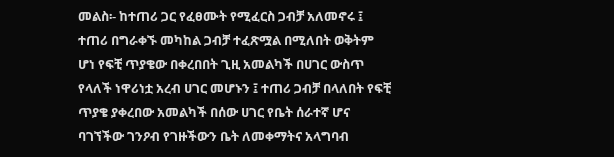መልስ፡- ከተጠሪ ጋር የፈፀሙት የሚፈርስ ጋብቻ አለመኖሩ ፤ ተጠሪ በግራቀኙ መካከል ጋብቻ ተፈጽሟል በሚለበት ወቅትም ሆነ የፍቺ ጥያቄው በቀረበበት ጊዚ አመልካች በሀገር ውስጥ የላለች ነዋሪነቷ አረብ ሀገር መሆኑን ፤ ተጠሪ ጋብቻ በላለበት የፍቺ ጥያቄ ያቀረበው አመልካች በሰው ሀገር የቤት ሰራተኛ ሆና ባገኘችው ገንዖብ የገዙችውን ቤት ለመቀማትና አላግባብ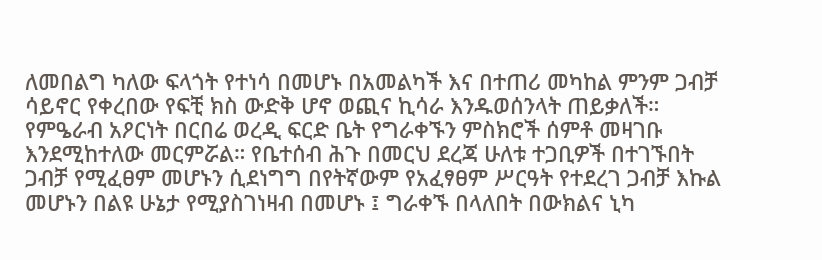ለመበልግ ካለው ፍላጎት የተነሳ በመሆኑ በአመልካች እና በተጠሪ መካከል ምንም ጋብቻ ሳይኖር የቀረበው የፍቺ ክስ ውድቅ ሆኖ ወጪና ኪሳራ እንዱወሰንላት ጠይቃለች።
የምዔራብ አዖርነት በርበሬ ወረዲ ፍርድ ቤት የግራቀኙን ምስክሮች ሰምቶ መዛገቡ እንደሚከተለው መርምሯል። የቤተሰብ ሕጉ በመርህ ደረጃ ሁለቱ ተጋቢዎች በተገኙበት ጋብቻ የሚፈፀም መሆኑን ሲደነግግ በየትኛውም የአፈፃፀም ሥርዓት የተደረገ ጋብቻ እኩል መሆኑን በልዩ ሁኔታ የሚያስገነዛብ በመሆኑ ፤ ግራቀኙ በላለበት በውክልና ኒካ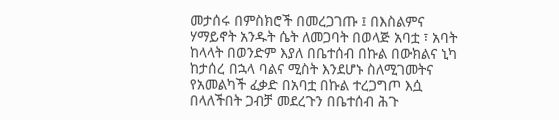መታሰሩ በምስክሮች በመረጋገጡ ፤ በእስልምና ሃማይኖት አንዱት ሴት ለመጋባት በወላጅ አባቷ ፣ አባት ከላላት በወንድም እያለ በቤተሰብ በኩል በውክልና ኒካ ከታሰረ በኋላ ባልና ሚስት እንደሆኑ ስለሚገመትና የአመልካች ፈቃድ በአባቷ በኩል ተረጋግጦ እሷ በላለችበት ጋብቻ መደረጉን በቤተሰብ ሕጉ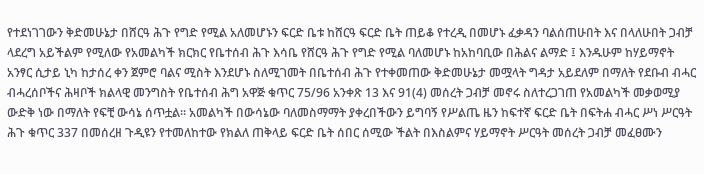የተደነገገውን ቅድመሁኔታ በሸርዓ ሕጉ የግድ የሚል አለመሆኑን ፍርድ ቤቱ ከሸርዓ ፍርድ ቤት ጠይቆ የተረዲ በመሆኑ ፈቃዳን ባልሰጠሁበት እና በላለሁበት ጋብቻ ላደረግ አይችልም የሚለው የአመልካች ክርክር የቤተሰብ ሕጉ እሳቤ የሸርዓ ሕጉ የግድ የሚል ባለመሆኑ ከአከባቢው በሕልና ልማድ ፤ እንዱሁም ከሃይማኖት አንፃር ሲታይ ኒካ ከታሰረ ቀን ጀምሮ ባልና ሚስት እንደሆኑ ስለሚገመት በቤተሰብ ሕጉ የተቀመጠው ቅድመሁኔታ መሟላት ግዳታ አይደለም በማለት የደቡብ ብሓር ብሓረሰቦችና ሕዛቦች ክልላዊ መንግስት የቤተሰብ ሕግ አዋጅ ቁጥር 75/96 አንቀጽ 13 እና 91(4) መሰረት ጋብቻ መኖሩ ስለተረጋገጠ የአመልካች መቃወሚያ ውድቅ ነው በማለት የፍቺ ውሳኔ ሰጥቷል። አመልካች በውሳኔው ባለመስማማት ያቀረበችውን ይግባኝ የሥልጤ ዜን ከፍተኛ ፍርድ ቤት በፍትሐ ብሓር ሥነ ሥርዓት ሕጉ ቁጥር 337 በመሰረዘ ጉዲዩን የተመለከተው የክልለ ጠቅላይ ፍርድ ቤት ሰበር ሰሚው ችልት በእስልምና ሃይማኖት ሥርዓት መሰረት ጋብቻ መፈፀሙን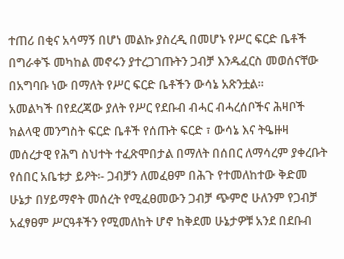ተጠሪ በቂና አሳማኝ በሆነ መልኩ ያስረዲ በመሆኑ የሥር ፍርድ ቤቶች በግራቀኙ መካከል መኖሩን ያተረጋገጡትን ጋብቻ እንዱፈርስ መወሰናቸው በአግባቡ ነው በማለት የሥር ፍርድ ቤቶችን ውሳኔ አጽንቷል።
አመልካች በየደረጃው ያለት የሥር የደቡብ ብሓር ብሓረሰቦችና ሕዛቦች ክልላዊ መንግስት ፍርድ ቤቶች የሰጡት ፍርድ ፣ ውሳኔ እና ትዔዙዛ መሰረታዊ የሕግ ስህተት ተፈጽሞበታል በማለት በሰበር ለማሳረም ያቀረቡት የሰበር አቤቱታ ይዖት፡- ጋብቻን ለመፈፀም በሕጉ የተመለከተው ቅድመ ሁኔታ በሃይማኖት መሰረት የሚፈፀመውን ጋብቻ ጭምሮ ሁለንም የጋብቻ አፈፃፀም ሥርዓቶችን የሚመለከት ሆኖ ከቅደመ ሁኔታዎቹ አንደ በደቡብ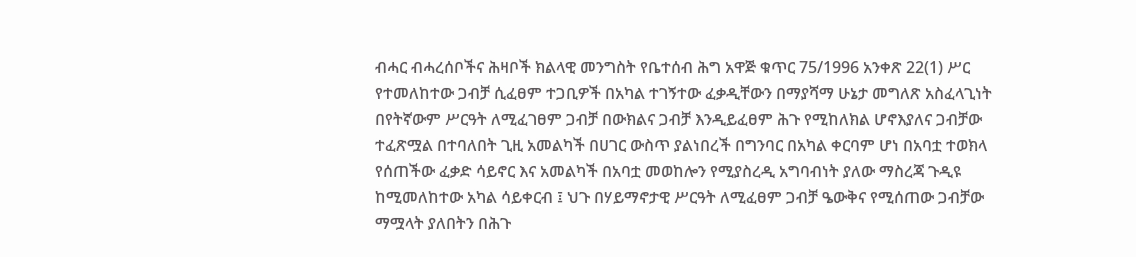ብሓር ብሓረሰቦችና ሕዛቦች ክልላዊ መንግስት የቤተሰብ ሕግ አዋጅ ቁጥር 75/1996 አንቀጽ 22(1) ሥር የተመለከተው ጋብቻ ሲፈፀም ተጋቢዎች በአካል ተገኝተው ፈቃዲቸውን በማያሻማ ሁኔታ መግለጽ አስፈላጊነት በየትኛውም ሥርዓት ለሚፈገፀም ጋብቻ በውክልና ጋብቻ እንዲይፈፀም ሕጉ የሚከለክል ሆኖእያለና ጋብቻው ተፈጽሟል በተባለበት ጊዚ አመልካች በሀገር ውስጥ ያልነበረች በግንባር በአካል ቀርባም ሆነ በአባቷ ተወክላ የሰጠችው ፈቃድ ሳይኖር እና አመልካች በአባቷ መወከሎን የሚያስረዲ አግባብነት ያለው ማስረጃ ጉዲዩ ከሚመለከተው አካል ሳይቀርብ ፤ ህጉ በሃይማኖታዊ ሥርዓት ለሚፈፀም ጋብቻ ዔውቅና የሚሰጠው ጋብቻው ማሟላት ያለበትን በሕጉ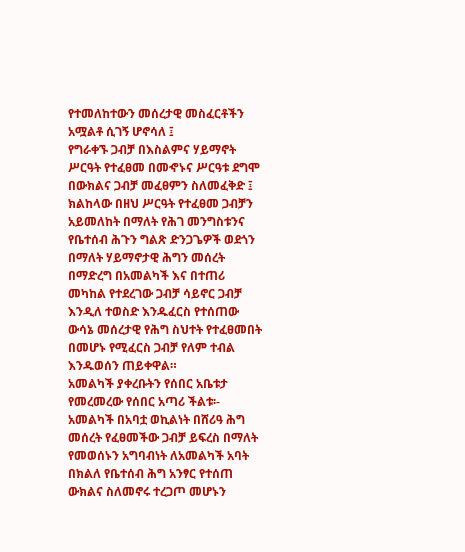የተመለከተውን መሰረታዊ መስፈርቶችን አሟልቶ ሲገኝ ሆኖሳለ ፤
የግራቀኙ ጋብቻ በእስልምና ሃይማኖት ሥርዓት የተፈፀመ በመኆኑና ሥርዓቱ ደግሞ በውክልና ጋብቻ መፈፀምን ስለመፈቅድ ፤ ክልከላው በዘህ ሥርዓት የተፈፀመ ጋብቻን አይመለከት በማለት የሕገ መንግስቱንና የቤተሰብ ሕጉን ግልጽ ድንጋጌዎች ወደጎን በማለት ሃይማኖታዊ ሕግን መሰረት በማድረግ በአመልካች እና በተጠሪ መካከል የተደረገው ጋብቻ ሳይኖር ጋብቻ እንዲለ ተወስድ እንዱፈርስ የተሰጠው ውሳኔ መሰረታዊ የሕግ ስህተት የተፈፀመበት በመሆኑ የሚፈርስ ጋብቻ የለም ተብል እንዱወሰን ጠይቀዋል።
አመልካች ያቀረቡትን የሰበር አቤቱታ የመረመረው የሰበር አጣሪ ችልቱ፡- አመልካች በአባቷ ወኪልነት በሸሪዓ ሕግ መሰረት የፈፀመችው ጋብቻ ይፍረስ በማለት የመወሰኑን አግባብነት ለአመልካች አባት በክልለ የቤተሰብ ሕግ አንፃር የተሰጠ ውክልና ስለመኖሩ ተረጋጦ መሆኑን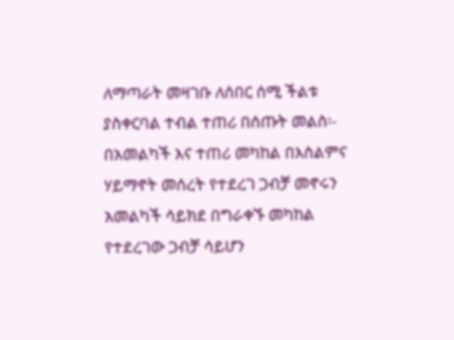ለማጣራት መዛገቡ ለሰበር ሰሚ ችልቱ ያስቀርባል ተብል ተጠሪ በሰጡት መልስ፡- በአመልካች እና ተጠሪ መካከል በእስልምና ሃይማኖት መሰረት የተደረገ ጋብቻ መኖሩን አመልካች ሳይክደ በግራቀኙ መካከል የተደረገው ጋብቻ ሳይሆን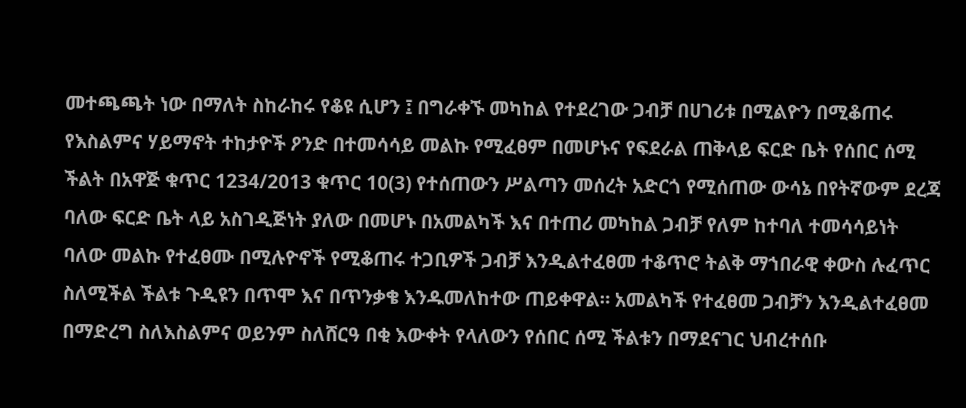መተጫጫት ነው በማለት ስከራከሩ የቆዩ ሲሆን ፤ በግራቀኙ መካከል የተደረገው ጋብቻ በሀገሪቱ በሚልዮን በሚቆጠሩ የእስልምና ሃይማኖት ተከታዮች ዖንድ በተመሳሳይ መልኩ የሚፈፀም በመሆኑና የፍደራል ጠቅላይ ፍርድ ቤት የሰበር ሰሚ ችልት በአዋጅ ቁጥር 1234/2013 ቁጥር 10(3) የተሰጠውን ሥልጣን መሰረት አድርጎ የሚሰጠው ውሳኔ በየትኛውም ደረጃ ባለው ፍርድ ቤት ላይ አስገዲጅነት ያለው በመሆኑ በአመልካች እና በተጠሪ መካከል ጋብቻ የለም ከተባለ ተመሳሳይነት ባለው መልኩ የተፈፀሙ በሚሉዮኖች የሚቆጠሩ ተጋቢዎች ጋብቻ እንዲልተፈፀመ ተቆጥሮ ትልቅ ማኀበራዊ ቀውስ ሉፈጥር ስለሚችል ችልቱ ጉዲዩን በጥሞ እና በጥንቃቄ እንዱመለከተው ጠይቀዋል። አመልካች የተፈፀመ ጋብቻን እንዲልተፈፀመ በማድረግ ስለእስልምና ወይንም ስለሸርዓ በቂ እውቀት የላለውን የሰበር ሰሚ ችልቱን በማደናገር ህብረተሰቡ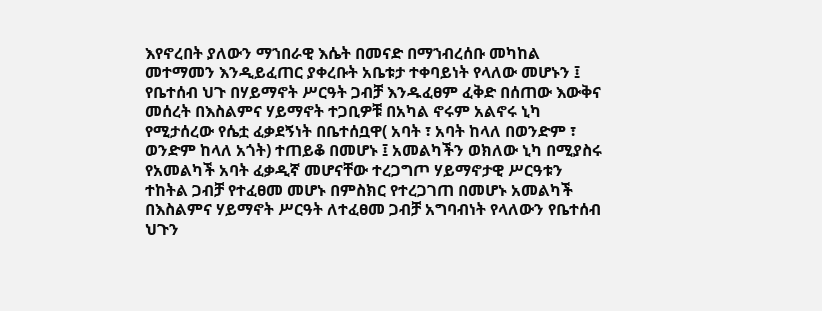እየኖረበት ያለውን ማኀበራዊ እሴት በመናድ በማኀብረሰቡ መካከል መተማመን እንዲይፈጠር ያቀረቡት አቤቱታ ተቀባይነት የላለው መሆኑን ፤ የቤተሰብ ህጉ በሃይማኖት ሥርዓት ጋብቻ እንዱፈፀም ፈቅድ በሰጠው እውቅና መሰረት በእስልምና ሃይማኖት ተጋቢዎቹ በአካል ኖሩም አልኖሩ ኒካ የሚታሰረው የሴቷ ፈቃደኝነት በቤተሰቧዋ( አባት ፣ አባት ከላለ በወንድም ፣ ወንድም ከላለ አጎት) ተጠይቆ በመሆኑ ፤ አመልካችን ወክለው ኒካ በሚያስሩ የአመልካች አባት ፈቃዲኛ መሆናቸው ተረጋግጦ ሃይማኖታዊ ሥርዓቱን ተከትል ጋብቻ የተፈፀመ መሆኑ በምስክር የተረጋገጠ በመሆኑ አመልካች በእስልምና ሃይማኖት ሥርዓት ለተፈፀመ ጋብቻ አግባብነት የላለውን የቤተሰብ ህጉን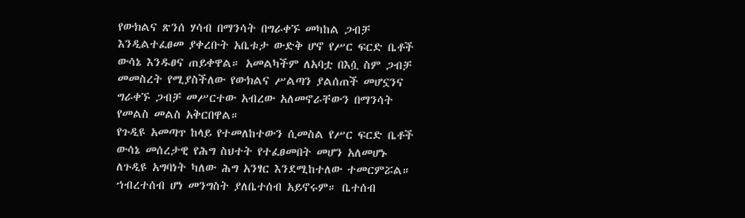የውክልና ጽንሰ ሃሳብ በማንሳት በግራቀኙ መካከል ጋብቻ እንዲልተፈፀመ ያቀረቡት አቤቱታ ውድቅ ሆኖ የሥር ፍርድ ቤቶች ውሳኔ እንዱፀና ጠይቀዋል። አመልካችም ለአባቷ በእሷ ስም ጋብቻ መመስረት የሚያስችለው የውክልና ሥልጣን ያልሰጠች መሆኗንና ግራቀኙ ጋብቻ መሥርተው አብረው አለመኖራቸውን በማንሳት የመልስ መልስ አቅርበዋል።
የጉዲዩ አመጣጥ ከላይ የተመለከተውን ሲመስል የሥር ፍርድ ቤቶች ውሳኔ መሰረታዊ የሕግ ስህተት የተፈፀመበት መሆን አለመሆኑ ለጉዲዩ አግባነት ካለው ሕግ አንፃር እንደሚከተለው ተመርምሯል። ኀብረተሰብ ሆነ መንግስት ያለቤተሰብ አይኖሩም። ቤተሰብ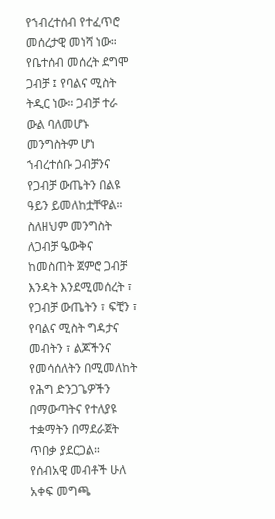የኀብረተሰብ የተፈጥሮ መሰረታዊ መነሻ ነው። የቤተሰብ መሰረት ደግሞ ጋብቻ ፤ የባልና ሚስት ትዲር ነው። ጋብቻ ተራ ውል ባለመሆኑ መንግስትም ሆነ ኀብረተሰቡ ጋብቻንና የጋብቻ ውጤትን በልዩ ዓይን ይመለከቷቸዋል። ስለዘህም መንግስት ለጋብቻ ዔውቅና ከመስጠት ጀምሮ ጋብቻ እንዳት እንደሚመሰረት ፣ የጋብቻ ውጤትን ፣ ፍቺን ፣ የባልና ሚስት ግዳታና መብትን ፣ ልጆችንና የመሳሰለትን በሚመለከት የሕግ ድንጋጌዎችን በማውጣትና የተለያዩ ተቋማትን በማደራጀት ጥበቃ ያደርጋል።
የሰብአዊ መብቶች ሁለ አቀፍ መግጫ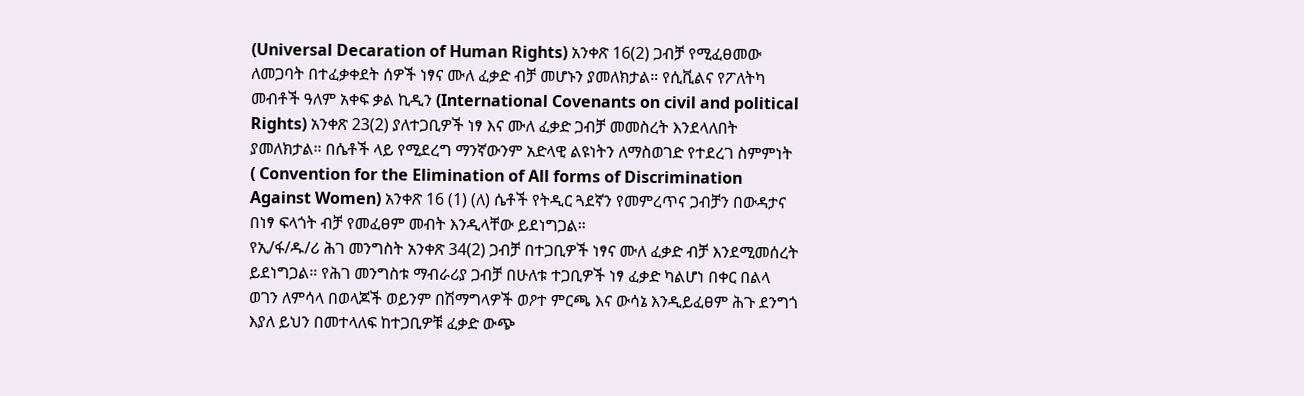(Universal Decaration of Human Rights) አንቀጽ 16(2) ጋብቻ የሚፈፀመው ለመጋባት በተፈቃቀደት ሰዎች ነፃና ሙለ ፈቃድ ብቻ መሆኑን ያመለክታል። የሲቪልና የፖለትካ መብቶች ዓለም አቀፍ ቃል ኪዲን (International Covenants on civil and political Rights) አንቀጽ 23(2) ያለተጋቢዎች ነፃ እና ሙለ ፈቃድ ጋብቻ መመስረት እንደላለበት ያመለክታል። በሴቶች ላይ የሚደረግ ማንኛውንም አድላዊ ልዩነትን ለማስወገድ የተደረገ ስምምነት ( Convention for the Elimination of All forms of Discrimination Against Women) አንቀጽ 16 (1) (ለ) ሴቶች የትዲር ጓደኛን የመምረጥና ጋብቻን በውዳታና በነፃ ፍላጎት ብቻ የመፈፀም መብት እንዲላቸው ይደነግጋል።
የኢ/ፋ/ዱ/ሪ ሕገ መንግስት አንቀጽ 34(2) ጋብቻ በተጋቢዎች ነፃና ሙለ ፈቃድ ብቻ እንደሚመሰረት ይደነግጋል። የሕገ መንግስቱ ማብራሪያ ጋብቻ በሁለቱ ተጋቢዎች ነፃ ፈቃድ ካልሆነ በቀር በልላ ወገን ለምሳላ በወላጆች ወይንም በሽማግላዎች ወዖተ ምርጫ እና ውሳኔ እንዲይፈፀም ሕጉ ደንግጎ እያለ ይህን በመተላለፍ ከተጋቢዎቹ ፈቃድ ውጭ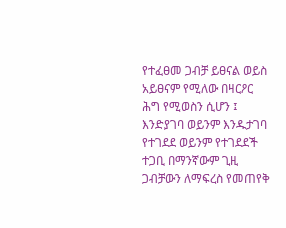የተፈፀመ ጋብቻ ይፀናል ወይስ አይፀናም የሚለው በዛርዖር ሕግ የሚወስን ሲሆን ፤ እንድያገባ ወይንም እንዱታገባ የተገደደ ወይንም የተገደደች ተጋቢ በማንኛውም ጊዚ ጋብቻውን ለማፍረስ የመጠየቅ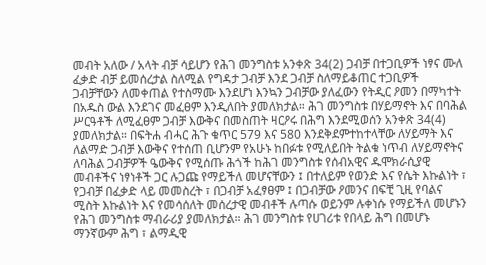መብት አለው / አላት ብቻ ሳይሆን የሕገ መንግስቱ አንቀጽ 34(2) ጋብቻ በተጋቢዎች ነፃና ሙለ ፈቃድ ብቻ ይመሰረታል ስለሚል የግዳታ ጋብቻ እንደ ጋብቻ ስለማይቆጠር ተጋቢዎች ጋብቻቸውን ለመቀጠል የተስማሙ እንደሆነ እንኳን ጋብቻው ያለፈውን የትዲር ዖመን በማካተት በአዱስ ውል እንደገና መፈፀም እንዲለበት ያመለክታል። ሕገ መንግስቱ በሃይማኖት እና በባሕል ሥርዓቶች ለሚፈፀም ጋብቻ እውቅና በመስጠት ዛርዖሩ በሕግ እንደሚወሰን አንቀጽ 34(4) ያመለክታል። በፍትሐ ብሓር ሕጉ ቁጥር 579 እና 580 እንደቅደምተከተላቸው ለሃይማት እና ለልማድ ጋብቻ እውቅና የተሰጠ ቢሆንም የአሁኑ ከበፉቱ የሚለይበት ትልቁ ነጥብ ለሃይማኖትና ለባሕል ጋብቻዎች ዔውቅና የሚሰጡ ሕጎች ከሕገ መንግስቱ የሰብአዊና ዱሞክራሲያዊ መብቶችና ነፃነቶች ጋር ሉጋጩ የማይችለ መሆናቸውን ፤ በተለይም የወንድ እና የሴት እኩልነት ፣ የጋብቻ በፈቃድ ላይ መመስረት ፣ በጋብቻ አፈፃፀም ፤ በጋብቻው ዖመንና በፍቺ ጊዚ የባልና ሚስት እኩልነት እና የመሳሰለት መሰረታዊ መብቶች ሉጣሱ ወይንም ሉቀነሱ የማይችለ መሆኑን የሕገ መንግስቱ ማብራሪያ ያመለክታል። ሕገ መንግስቱ የሀገሪቱ የበላይ ሕግ በመሆኑ ማንኛውም ሕግ ፣ ልማዲዊ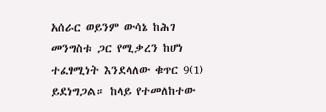አሰራር ወይንም ውሳኔ ከሕገ መንግስቱ ጋር የሚቃረን ከሆነ ተፈፃሚነት እንደላለው ቁጥር 9(1) ይደነግጋል። ከላይ የተመለከተው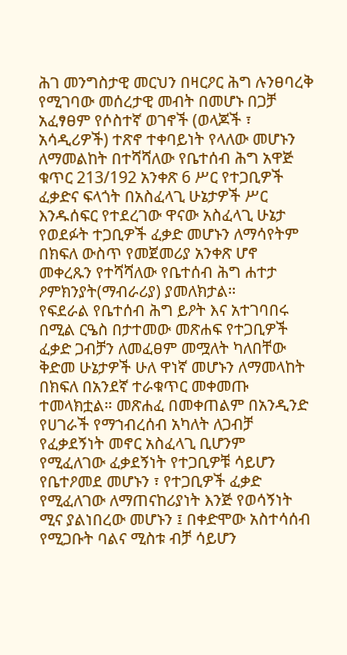ሕገ መንግስታዊ መርህን በዛርዖር ሕግ ሉንፀባረቅ የሚገባው መሰረታዊ መብት በመሆኑ በጋቻ አፈፃፀም የሶስተኛ ወገኖች (ወላጆች ፣ አሳዲሪዎች) ተጽኖ ተቀባይነት የላለው መሆኑን ለማመልከት በተሻሻለው የቤተሰብ ሕግ አዋጅ ቁጥር 213/192 አንቀጽ 6 ሥር የተጋቢዎች ፈቃድና ፍላጎት በአስፈላጊ ሁኔታዎች ሥር እንዱሰፍር የተደረገው ዋናው አስፈላጊ ሁኔታ የወደፉት ተጋቢዎች ፈቃድ መሆኑን ለማሳየትም በክፍለ ውስጥ የመጀመሪያ አንቀጽ ሆኖ መቀረጹን የተሻሻለው የቤተሰብ ሕግ ሐተታ ዖምክንያት(ማብራሪያ) ያመለክታል።
የፍደራል የቤተሰብ ሕግ ይዖት እና አተገባበሩ በሚል ርዔስ በታተመው መጽሐፍ የተጋቢዎች ፈቃድ ጋብቻን ለመፈፀም መሟለት ካለበቸው ቅድመ ሁኔታዎች ሁለ ዋነኛ መሆኑን ለማመላከት በክፍለ በአንደኛ ተራቁጥር መቀመጡ ተመላክቷል። መጽሐፈ በመቀጠልም በአንዲንድ የሀገራች የማኀብረሰብ አካለት ለጋብቻ የፈቃደኝነት መኖር አስፈላጊ ቢሆንም የሚፈለገው ፈቃደኝነት የተጋቢዎቹ ሳይሆን የቤተዖመደ መሆኑን ፣ የተጋቢዎች ፈቃድ የሚፈለገው ለማጠናከሪያነት እንጅ የወሳኝነት ሚና ያልነበረው መሆኑን ፤ በቀድሞው አስተሳሰብ የሚጋቡት ባልና ሚስቱ ብቻ ሳይሆን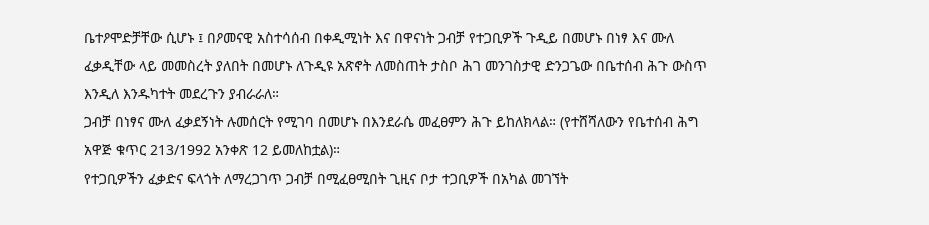ቤተዖሞድቻቸው ሲሆኑ ፤ በዖመናዊ አስተሳሰብ በቀዲሚነት እና በዋናነት ጋብቻ የተጋቢዎች ጉዲይ በመሆኑ በነፃ እና ሙለ ፈቃዲቸው ላይ መመስረት ያለበት በመሆኑ ለጉዲዩ አጽኖት ለመስጠት ታስቦ ሕገ መንገስታዊ ድንጋጌው በቤተሰብ ሕጉ ውስጥ እንዲለ እንዱካተት መደረጉን ያብራራለ።
ጋብቻ በነፃና ሙለ ፈቃደኝነት ሉመሰርት የሚገባ በመሆኑ በእንደራሴ መፈፀምን ሕጉ ይከለክላል። (የተሸሻለውን የቤተሰብ ሕግ አዋጅ ቁጥር 213/1992 አንቀጽ 12 ይመለከቷል)።
የተጋቢዎችን ፈቃድና ፍላጎት ለማረጋገጥ ጋብቻ በሚፈፀሚበት ጊዚና ቦታ ተጋቢዎች በአካል መገኘት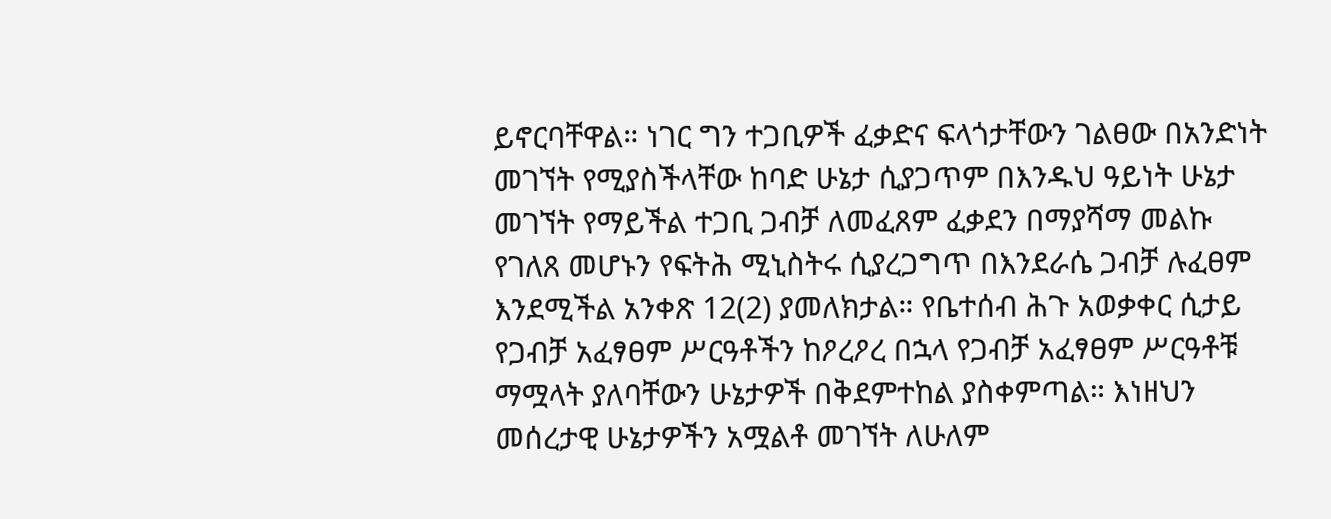ይኖርባቸዋል። ነገር ግን ተጋቢዎች ፈቃድና ፍላጎታቸውን ገልፀው በአንድነት መገኘት የሚያስችላቸው ከባድ ሁኔታ ሲያጋጥም በእንዱህ ዓይነት ሁኔታ መገኘት የማይችል ተጋቢ ጋብቻ ለመፈጸም ፈቃደን በማያሻማ መልኩ የገለጸ መሆኑን የፍትሕ ሚኒስትሩ ሲያረጋግጥ በእንደራሴ ጋብቻ ሉፈፀም እንደሚችል አንቀጽ 12(2) ያመለክታል። የቤተሰብ ሕጉ አወቃቀር ሲታይ የጋብቻ አፈፃፀም ሥርዓቶችን ከዖረዖረ በኋላ የጋብቻ አፈፃፀም ሥርዓቶቹ ማሟላት ያለባቸውን ሁኔታዎች በቅደምተከል ያስቀምጣል። እነዘህን መሰረታዊ ሁኔታዎችን አሟልቶ መገኘት ለሁለም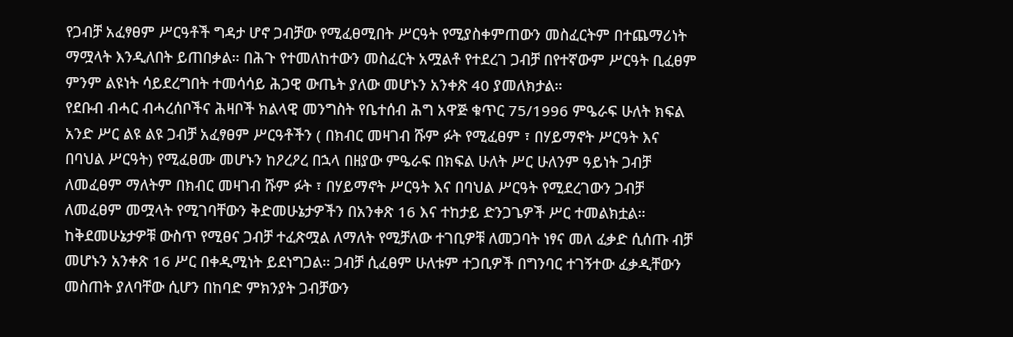የጋብቻ አፈፃፀም ሥርዓቶች ግዳታ ሆኖ ጋብቻው የሚፈፀሚበት ሥርዓት የሚያስቀምጠውን መስፈርትም በተጨማሪነት ማሟላት እንዲለበት ይጠበቃል። በሕጉ የተመለከተውን መስፈርት አሟልቶ የተደረገ ጋብቻ በየተኛውም ሥርዓት ቢፈፀም ምንም ልዩነት ሳይደረግበት ተመሳሳይ ሕጋዊ ውጤት ያለው መሆኑን አንቀጽ 40 ያመለክታል።
የደቡብ ብሓር ብሓረሰቦችና ሕዛቦች ክልላዊ መንግስት የቤተሰብ ሕግ አዋጅ ቁጥር 75/1996 ምዔራፍ ሁለት ክፍል አንድ ሥር ልዩ ልዩ ጋብቻ አፈፃፀም ሥርዓቶችን ( በክብር መዛገብ ሹም ፉት የሚፈፀም ፣ በሃይማኖት ሥርዓት እና በባህል ሥርዓት) የሚፈፀሙ መሆኑን ከዖረዖረ በኋላ በዘያው ምዔራፍ በክፍል ሁለት ሥር ሁለንም ዓይነት ጋብቻ ለመፈፀም ማለትም በክብር መዛገብ ሹም ፉት ፣ በሃይማኖት ሥርዓት እና በባህል ሥርዓት የሚደረገውን ጋብቻ ለመፈፀም መሟላት የሚገባቸውን ቅድመሁኔታዎችን በአንቀጽ 16 እና ተከታይ ድንጋጌዎች ሥር ተመልክቷል። ከቅደመሁኔታዎቹ ውስጥ የሚፀና ጋብቻ ተፈጽሟል ለማለት የሚቻለው ተገቢዎቹ ለመጋባት ነፃና መለ ፈቃድ ሲሰጡ ብቻ መሆኑን አንቀጽ 16 ሥር በቀዲሚነት ይደነግጋል። ጋብቻ ሲፈፀም ሁለቱም ተጋቢዎች በግንባር ተገኝተው ፈቃዲቸውን መስጠት ያለባቸው ሲሆን በከባድ ምክንያት ጋብቻውን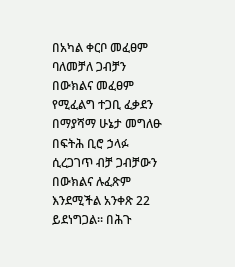በአካል ቀርቦ መፈፀም ባለመቻለ ጋብቻን በውክልና መፈፀም የሚፈልግ ተጋቢ ፈቃደን በማያሻማ ሁኔታ መግለፁ በፍትሕ ቢሮ ኃላፉ ሲረጋገጥ ብቻ ጋብቻውን በውክልና ሉፈጽም እንደሚችል አንቀጽ 22 ይደነግጋል። በሕጉ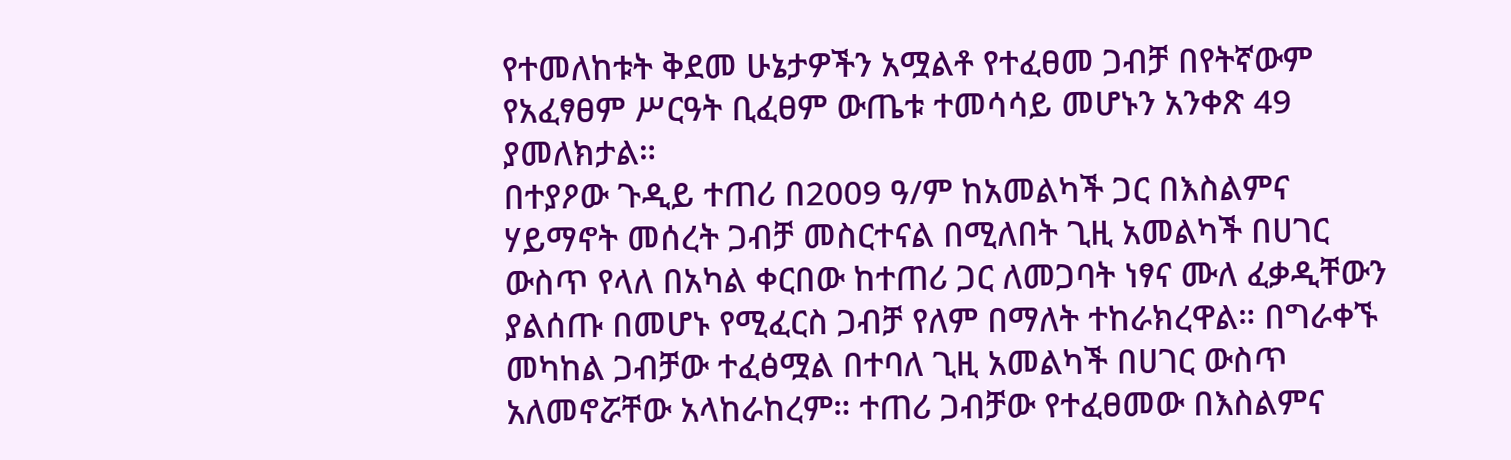የተመለከቱት ቅደመ ሁኔታዎችን አሟልቶ የተፈፀመ ጋብቻ በየትኛውም የአፈፃፀም ሥርዓት ቢፈፀም ውጤቱ ተመሳሳይ መሆኑን አንቀጽ 49 ያመለክታል።
በተያዖው ጉዲይ ተጠሪ በ2009 ዓ/ም ከአመልካች ጋር በእስልምና ሃይማኖት መሰረት ጋብቻ መስርተናል በሚለበት ጊዚ አመልካች በሀገር ውስጥ የላለ በአካል ቀርበው ከተጠሪ ጋር ለመጋባት ነፃና ሙለ ፈቃዲቸውን ያልሰጡ በመሆኑ የሚፈርስ ጋብቻ የለም በማለት ተከራክረዋል። በግራቀኙ መካከል ጋብቻው ተፈፅሟል በተባለ ጊዚ አመልካች በሀገር ውስጥ አለመኖሯቸው አላከራከረም። ተጠሪ ጋብቻው የተፈፀመው በእስልምና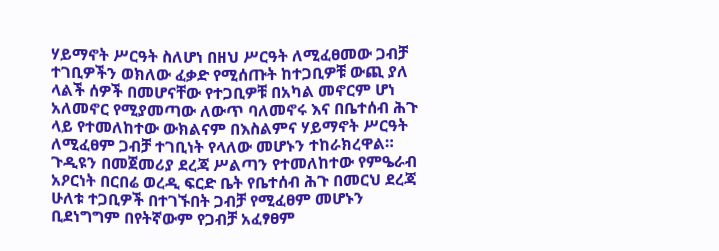ሃይማኖት ሥርዓት ስለሆነ በዘህ ሥርዓት ለሚፈፀመው ጋብቻ ተገቢዎችን ወክለው ፈቃድ የሚሰጡት ከተጋቢዎቹ ውጪ ያለ ላልች ሰዎች በመሆናቸው የተጋቢዎቹ በአካል መኖርም ሆነ አለመኖር የሚያመጣው ለውጥ ባለመኖሩ እና በቤተሰብ ሕጉ ላይ የተመለከተው ውክልናም በእስልምና ሃይማኖት ሥርዓት ለሚፈፀም ጋብቻ ተገቢነት የላለው መሆኑን ተከራክረዋል።
ጉዲዩን በመጀመሪያ ደረጃ ሥልጣን የተመለከተው የምዔራብ አዖርነት በርበሬ ወረዲ ፍርድ ቤት የቤተሰብ ሕጉ በመርህ ደረጃ ሁለቱ ተጋቢዎች በተገኙበት ጋብቻ የሚፈፀም መሆኑን ቢደነግግም በየትኛውም የጋብቻ አፈፃፀም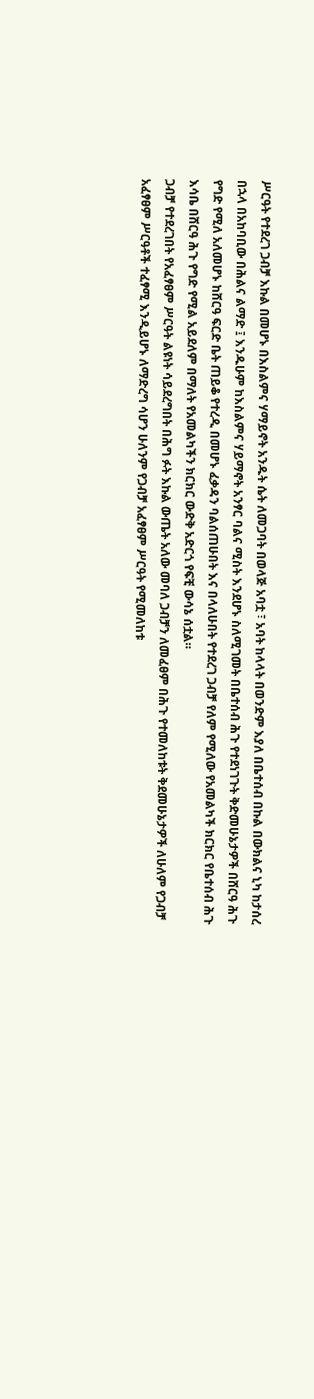ሥርዓት የተደረገ ጋብቻ እኩል በመሆኑ በእስልምና ሃማይኖት አንዱት ሴት ለመጋባት በወላጅ አባቷ ፣ አባት ከላላት በወንድም እያለ በቤተሰብ በኩል በውክልና ኒካ ከታሰረ በኋላ በአከባቢው በሕልና ልማድ ፤ እንዱሁም ከእስልምና ሃይማኖት አንፃር ባልና ሚስት እንደሆኑ ስለሚገመት በቤተሰብ ሕጉ የተደነገጉት ቅድመሁኔታዎች በሸርዓ ሕጉ የግድ የሚለ አለመሆኑ ከሸርዓ ፍርድ ቤት ጠይቆ የተረዲ በመሆኑ ፈቃዳን ባልሰጠሁበት እና በላለሁበት የተደረገ ጋብቻ የለም የሚለው የአመልካች ክርክር የቤተሰብ ሕጉ እሳቤ በሸርዓ ሕጉ የግድ የሚል አይደለም በማለት የአመልካችን ክርክር ውድቅ አድርጎ የፍቺ ውሳኔ ሰቷል።
ጋብቻ የተደረገበት የአፈፃፀም ሥርዓት ልዩነት ሳይደረግበት በሕግ ፉት እኩል ውጤት አለው መባለ ጋብቻን ለመፈፀም በሕጉ የተመለከቱት ቅደመሁኔታዎች ለሁለም የጋብቻ አፈፃፀም ሥርዓቶች ተፈፃሚ እንዲይሆኑ ለማድረግ ሳሆን ሁለንም የጋብቻ አፈፃፀም ሥርዓት የሚመለከቱ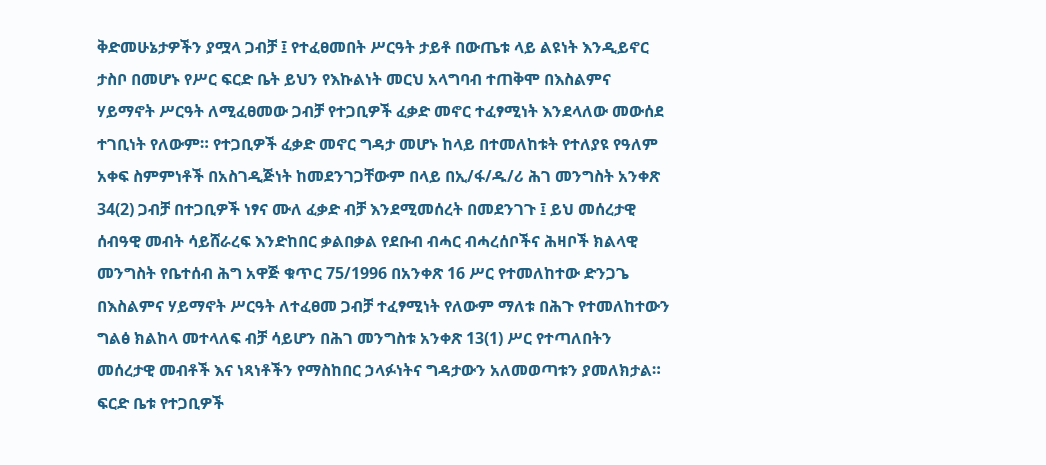ቅድመሁኔታዎችን ያሟላ ጋብቻ ፤ የተፈፀመበት ሥርዓት ታይቶ በውጤቱ ላይ ልዩነት እንዲይኖር ታስቦ በመሆኑ የሥር ፍርድ ቤት ይህን የእኩልነት መርህ አላግባብ ተጠቅሞ በእስልምና ሃይማኖት ሥርዓት ለሚፈፀመው ጋብቻ የተጋቢዎች ፈቃድ መኖር ተፈፃሚነት እንደላለው መውሰደ ተገቢነት የለውም። የተጋቢዎች ፈቃድ መኖር ግዳታ መሆኑ ከላይ በተመለከቱት የተለያዩ የዓለም አቀፍ ስምምነቶች በአስገዲጅነት ከመደንገጋቸውም በላይ በኢ/ፋ/ዱ/ሪ ሕገ መንግስት አንቀጽ 34(2) ጋብቻ በተጋቢዎች ነፃና ሙለ ፈቃድ ብቻ እንደሚመሰረት በመደንገጉ ፤ ይህ መሰረታዊ ሰብዓዊ መብት ሳይሸራረፍ እንድከበር ቃልበቃል የደቡብ ብሓር ብሓረሰቦችና ሕዛቦች ክልላዊ መንግስት የቤተሰብ ሕግ አዋጅ ቁጥር 75/1996 በአንቀጽ 16 ሥር የተመለከተው ድንጋጌ በእስልምና ሃይማኖት ሥርዓት ለተፈፀመ ጋብቻ ተፈፃሚነት የለውም ማለቱ በሕጉ የተመለከተውን ግልፅ ክልከላ መተላለፍ ብቻ ሳይሆን በሕገ መንግስቱ አንቀጽ 13(1) ሥር የተጣለበትን መሰረታዊ መብቶች እና ነጻነቶችን የማስከበር ኃላፉነትና ግዳታውን አለመወጣቱን ያመለክታል። ፍርድ ቤቱ የተጋቢዎች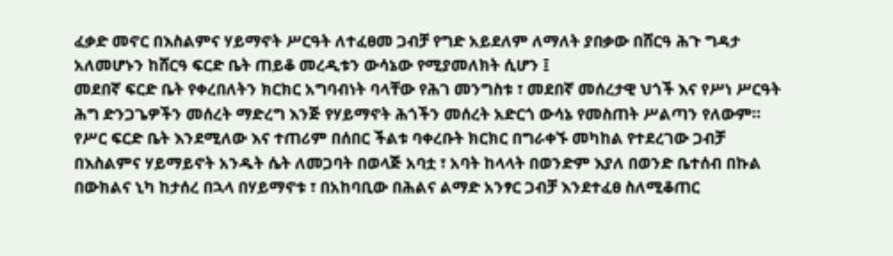ፈቃድ መኖር በእስልምና ሃይማኖት ሥርዓት ለተፈፀመ ጋብቻ የግድ አይደለም ለማለት ያበቃው በሸርዓ ሕጉ ግዳታ አለመሆኑን ከሸርዓ ፍርድ ቤት ጠይቆ መረዲቱን ውሳኔው የሚያመለክት ሲሆን ፤
መደበኛ ፍርድ ቤት የቀረበለትን ክርክር አግባብነት ባላቸው የሕገ መንግስቱ ፣ መደበኛ መሰረታዊ ህጎች እና የሥነ ሥርዓት ሕግ ድንጋጌዎችን መሰረት ማድረግ እንጅ የሃይማኖት ሕጎችን መሰረት አድርጎ ውሳኔ የመስጠት ሥልጣን የለውም።
የሥር ፍርድ ቤት እንደሚለው እና ተጠሪም በሰበር ችልቱ ባቀረቡት ክርክር በግራቀኙ መካከል የተደረገው ጋብቻ በእስልምና ሃይማይኖት አንዱት ሴት ለመጋባት በወላጅ አባቷ ፣ አባት ከላላት በወንድም እያለ በወንድ ቤተሰብ በኩል በውክልና ኒካ ከታሰረ በኋላ በሃይማኖቱ ፣ በአከባቢው በሕልና ልማድ አንፃር ጋብቻ እንደተፈፀ ስለሚቆጠር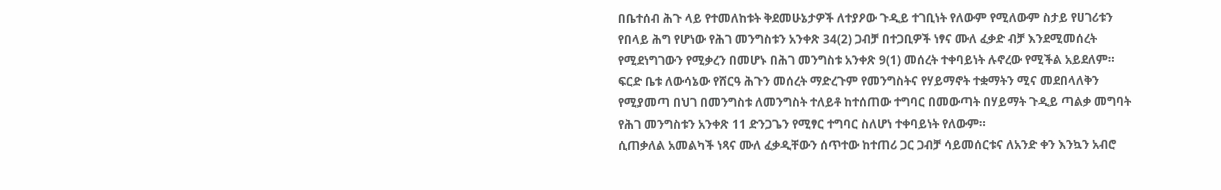በቤተሰብ ሕጉ ላይ የተመለከቱት ቅደመሁኔታዎች ለተያዖው ጉዲይ ተገቢነት የለውም የሚለውም ስታይ የሀገሪቱን የበላይ ሕግ የሆነው የሕገ መንግስቱን አንቀጽ 34(2) ጋብቻ በተጋቢዎች ነፃና ሙለ ፈቃድ ብቻ እንደሚመሰረት የሚደነግገውን የሚቃረን በመሆኑ በሕገ መንግስቱ አንቀጽ 9(1) መሰረት ተቀባይነት ሉኖረው የሚችል አይደለም። ፍርድ ቤቱ ለውሳኔው የሸርዓ ሕጉን መሰረት ማድረጉም የመንግስትና የሃይማኖት ተቋማትን ሚና መደበላለቅን የሚያመጣ በህገ በመንግስቱ ለመንግስት ተለይቶ ከተሰጠው ተግባር በመውጣት በሃይማት ጉዲይ ጣልቃ መግባት የሕገ መንግስቱን አንቀጽ 11 ድንጋጌን የሚፃር ተግባር ስለሆነ ተቀባይነት የለውም።
ሲጠቃለል አመልካች ነጻና ሙለ ፈቃዲቸውን ሰጥተው ከተጠሪ ጋር ጋብቻ ሳይመሰርቱና ለአንድ ቀን እንኳን አብሮ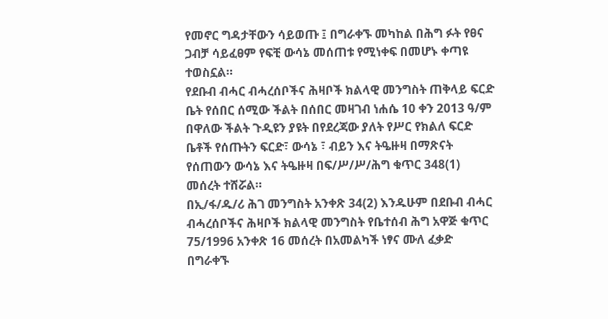የመኖር ግዳታቸውን ሳይወጡ ፤ በግራቀኙ መካከል በሕግ ፉት የፀና ጋብቻ ሳይፈፀም የፍቺ ውሳኔ መሰጠቱ የሚነቀፍ በመሆኑ ቀጣዩ ተወስኗል።
የደቡብ ብሓር ብሓረሰቦችና ሕዛቦች ክልላዊ መንግስት ጠቅላይ ፍርድ ቤት የሰበር ሰሚው ችልት በሰበር መዛገብ ነሐሴ 10 ቀን 2013 ዓ/ም በዋለው ችልት ጉዲዩን ያዩት በየደረጃው ያለት የሥር የክልለ ፍርድ ቤቶች የሰጡትን ፍርድ፣ ውሳኔ ፣ ብይን እና ትዔዙዛ በማጽናት የሰጠውን ውሳኔ እና ትዔዙዛ በፍ/ሥ/ሥ/ሕግ ቁጥር 348(1) መሰረት ተሸሯል።
በኢ/ፋ/ዱ/ሪ ሕገ መንግስት አንቀጽ 34(2) እንዱሁም በደቡብ ብሓር ብሓረሰቦችና ሕዛቦች ክልላዊ መንግስት የቤተሰብ ሕግ አዋጅ ቁጥር 75/1996 አንቀጽ 16 መሰረት በአመልካች ነፃና ሙለ ፈቃድ በግራቀኙ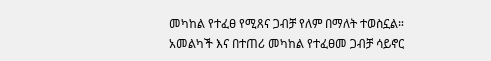መካከል የተፈፀ የሚጸና ጋብቻ የለም በማለት ተወስኗል።
አመልካች እና በተጠሪ መካከል የተፈፀመ ጋብቻ ሳይኖር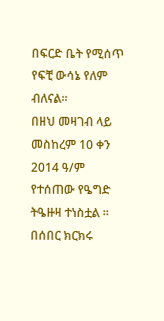በፍርድ ቤት የሚሰጥ የፍቺ ውሳኔ የለም ብለናል።
በዘህ መዛገብ ላይ መስከረም 10 ቀን 2014 ዓ/ም የተሰጠው የዔግድ ትዔዙዛ ተነስቷል ።
በሰበር ክርክሩ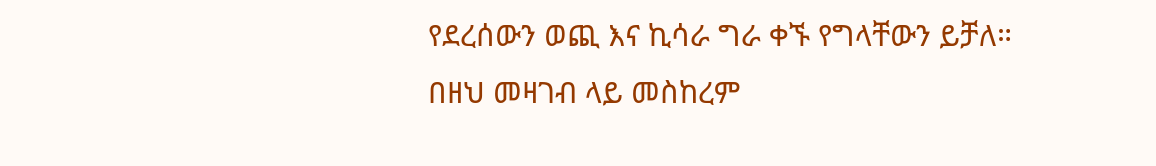የደረሰውን ወጪ እና ኪሳራ ግራ ቀኙ የግላቸውን ይቻለ።
በዘህ መዛገብ ላይ መስከረም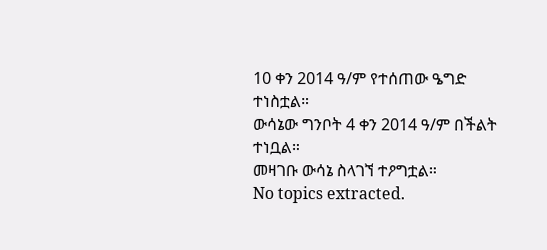10 ቀን 2014 ዓ/ም የተሰጠው ዔግድ ተነስቷል።
ውሳኔው ግንቦት 4 ቀን 2014 ዓ/ም በችልት ተነቧል።
መዛገቡ ውሳኔ ስላገኘ ተዖግቷል።
No topics extracted.